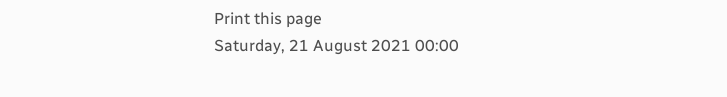Print this page
Saturday, 21 August 2021 00:00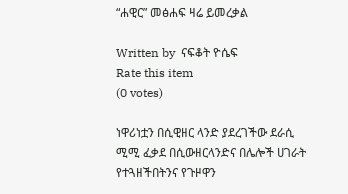“ሐዊር” መፅሐፍ ዛሬ ይመረቃል

Written by  ናፍቆት ዮሴፍ
Rate this item
(0 votes)

ነዋሪነቷን በሲዊዘር ላንድ ያደረገችው ደራሲ ሚሚ ፈቃደ በሲውዘርላንድና በሌሎች ሀገራት የተጓዘችበትንና የጉዞዋን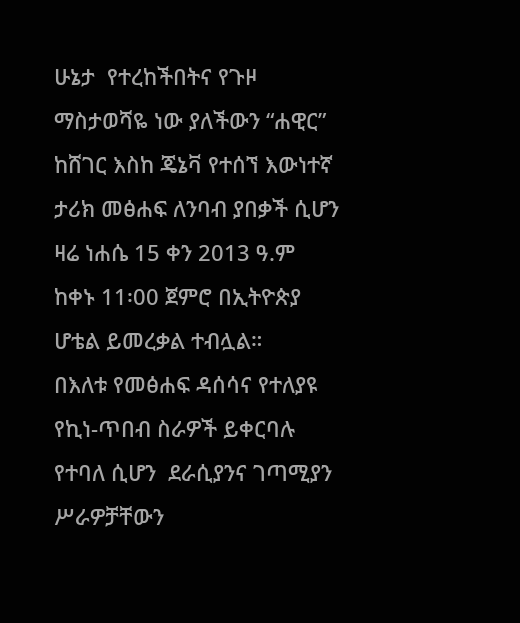ሁኔታ  የተረከችበትና የጉዞ ማስታወሻዬ ነው ያለችውን “ሐዊር” ከሸገር እስከ ጄኔቫ የተሰኘ እውነተኛ ታሪክ መፅሐፍ ለንባብ ያበቃች ሲሆን ዛሬ ነሐሴ 15 ቀን 2013 ዓ.ም ከቀኑ 11፡00 ጀምሮ በኢትዮጵያ ሆቴል ይመረቃል ተብሏል።
በእለቱ የመፅሐፍ ዳሰሳና የተለያዩ የኪነ-ጥበብ ስራዎች ይቀርባሉ የተባለ ሲሆን  ደራሲያንና ገጣሚያን ሥራዎቻቸውን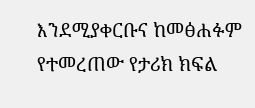እንደሚያቀርቡና ከመፅሐፉም የተመረጠው የታሪክ ክፍል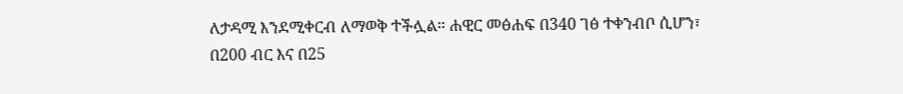ለታዳሚ እንደሚቀርብ ለማወቅ ተችሏል። ሐዊር መፅሐፍ በ340 ገፅ ተቀንብቦ ሲሆን፣ በ200 ብር እና በ25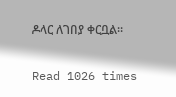ዶላር ለገበያ ቀርቧል።


Read 1026 times